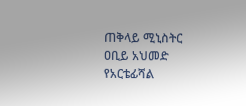ጠቅላይ ሚኒስትር ዐቢይ አህመድ የአርቴፊሻል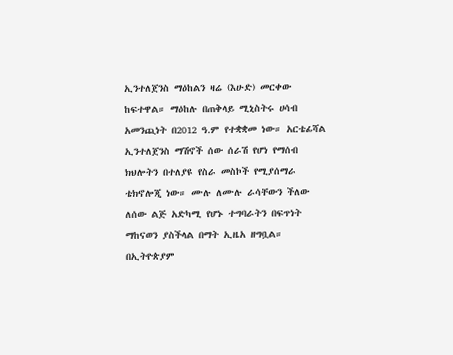ኢንተለጀንስ ማዕከልን ዛሬ (እሁድ) መርቀው ከፍተዋል። ማዕከሉ በጠቅላይ ሚኒስትሩ ሀሳብ አመንጪነት በ2012 ዓ.ም የተቋቋመ ነው። አርቴፊሻል ኢንተለጀንስ ማሽኖች ሰው ሰራሽ የሆነ የማሰብ ክህሎትን በተለያዩ የስራ መስኮች የሚያሰማራ ቴክኖሎጂ ነው። ሙሉ ለሙሉ ራሳቸውን ችለው ለሰው ልጅ አድካሚ የሆኑ ተግባራትን በፍጥነት ማከናወን ያስችላል በማት ኢዜአ ዘግቧል። በኢትዮጵያም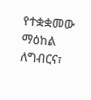የተቋቋመው ማዕከል ለግብርና፣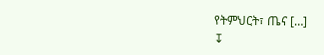የትምህርት፣ ጤና […]
↧